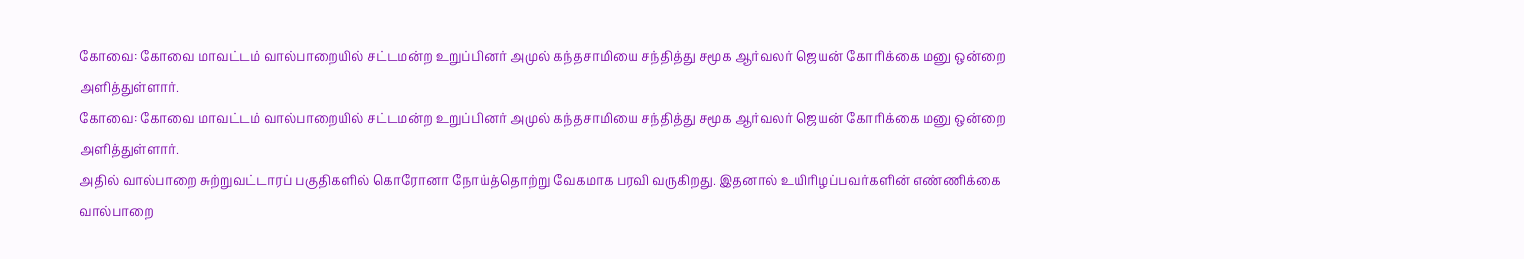கோவை: கோவை மாவட்டம் வால்பாறையில் சட்டமன்ற உறுப்பினர் அமுல் கந்தசாமியை சந்தித்து சமூக ஆர்வலர் ஜெயன் கோரிக்கை மனு ஒன்றை அளித்துள்ளார்.
கோவை: கோவை மாவட்டம் வால்பாறையில் சட்டமன்ற உறுப்பினர் அமுல் கந்தசாமியை சந்தித்து சமூக ஆர்வலர் ஜெயன் கோரிக்கை மனு ஒன்றை அளித்துள்ளார்.
அதில் வால்பாறை சுற்றுவட்டாரப் பகுதிகளில் கொரோனா நோய்த்தொற்று வேகமாக பரவி வருகிறது. இதனால் உயிரிழப்பவர்களின் எண்ணிக்கை வால்பாறை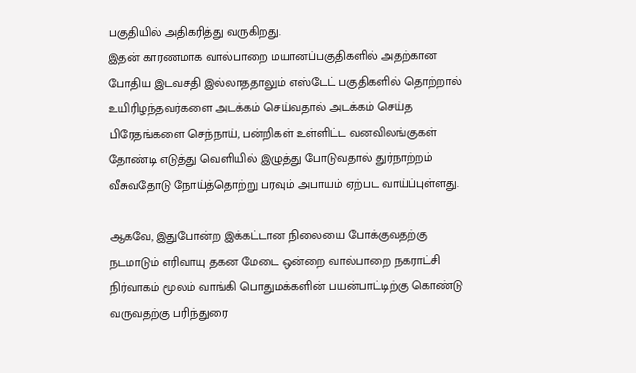பகுதியில் அதிகரித்து வருகிறது.
இதன் காரணமாக வால்பாறை மயானப்பகுதிகளில் அதற்கான போதிய இடவசதி இல்லாததாலும் எஸ்டேட் பகுதிகளில் தொற்றால் உயிரிழந்தவர்களை அடக்கம் செய்வதால் அடக்கம் செய்த பிரேதங்களை செந்நாய், பன்றிகள் உள்ளிட்ட வனவிலங்குகள் தோண்டி எடுத்து வெளியில் இழுத்து போடுவதால் துர்நாற்றம் வீசுவதோடு நோய்த்தொற்று பரவும் அபாயம் ஏற்பட வாய்ப்புள்ளது.

ஆகவே, இதுபோன்ற இக்கட்டான நிலையை போக்குவதற்கு நடமாடும் எரிவாயு தகன மேடை ஒன்றை வால்பாறை நகராட்சி நிர்வாகம் மூலம் வாங்கி பொதுமக்களின் பயன்பாட்டிற்கு கொண்டு வருவதற்கு பரிந்துரை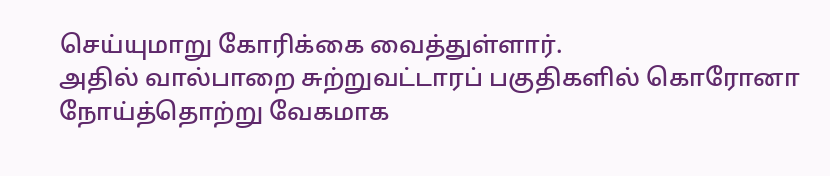செய்யுமாறு கோரிக்கை வைத்துள்ளார்.
அதில் வால்பாறை சுற்றுவட்டாரப் பகுதிகளில் கொரோனா நோய்த்தொற்று வேகமாக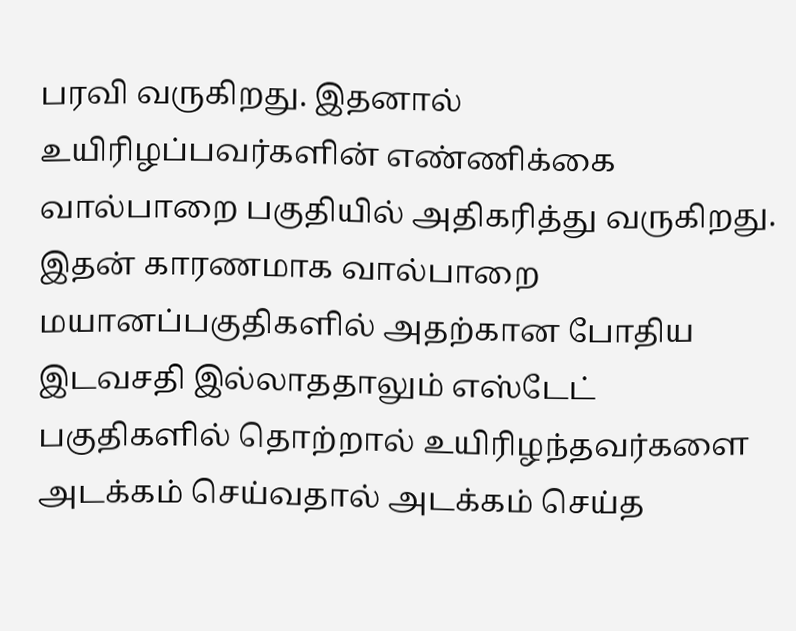பரவி வருகிறது. இதனால் உயிரிழப்பவர்களின் எண்ணிக்கை வால்பாறை பகுதியில் அதிகரித்து வருகிறது.
இதன் காரணமாக வால்பாறை மயானப்பகுதிகளில் அதற்கான போதிய இடவசதி இல்லாததாலும் எஸ்டேட் பகுதிகளில் தொற்றால் உயிரிழந்தவர்களை அடக்கம் செய்வதால் அடக்கம் செய்த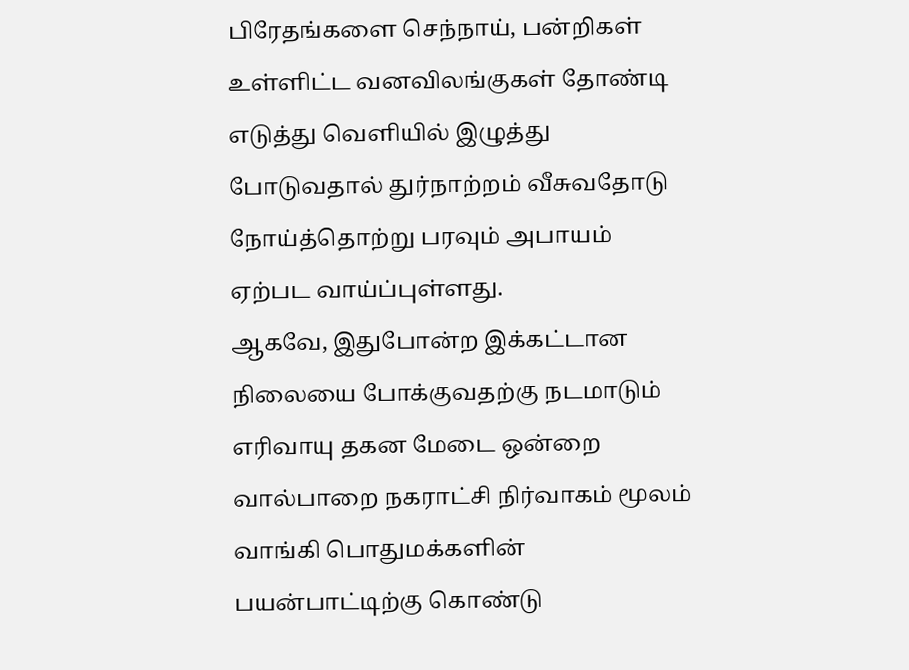பிரேதங்களை செந்நாய், பன்றிகள் உள்ளிட்ட வனவிலங்குகள் தோண்டி எடுத்து வெளியில் இழுத்து போடுவதால் துர்நாற்றம் வீசுவதோடு நோய்த்தொற்று பரவும் அபாயம் ஏற்பட வாய்ப்புள்ளது.
ஆகவே, இதுபோன்ற இக்கட்டான நிலையை போக்குவதற்கு நடமாடும் எரிவாயு தகன மேடை ஒன்றை வால்பாறை நகராட்சி நிர்வாகம் மூலம் வாங்கி பொதுமக்களின் பயன்பாட்டிற்கு கொண்டு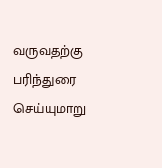வருவதற்கு பரிந்துரை செய்யுமாறு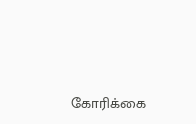கோரிக்கை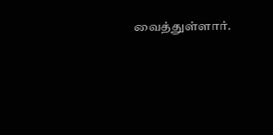வைத்துள்ளார்.